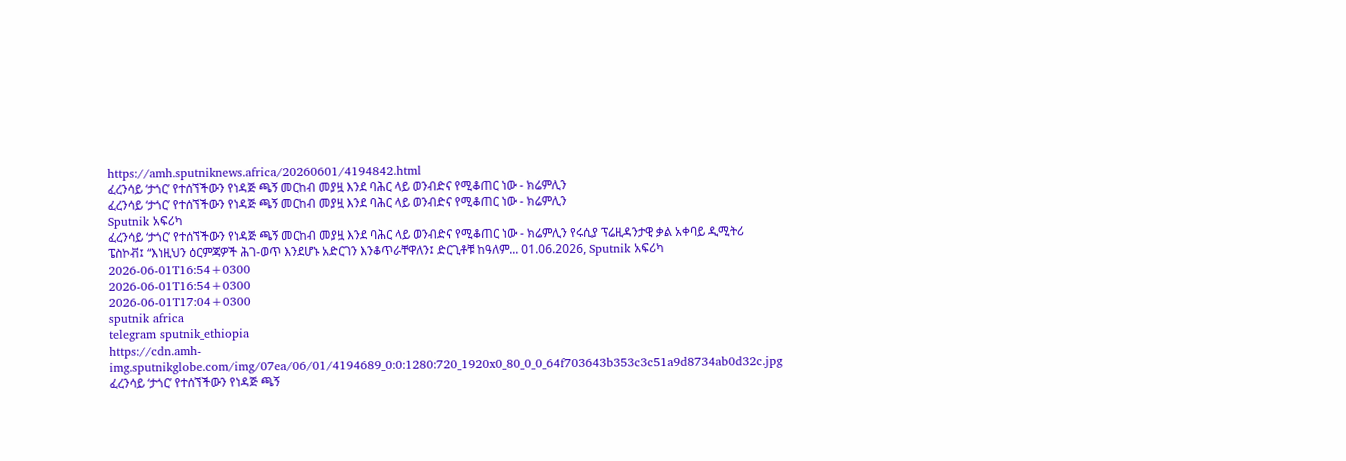https://amh.sputniknews.africa/20260601/4194842.html
ፈረንሳይ ‘ታጎር’ የተሰኘችውን የነዳጅ ጫኝ መርከብ መያዟ እንደ ባሕር ላይ ወንብድና የሚቆጠር ነው - ክሬምሊን
ፈረንሳይ ‘ታጎር’ የተሰኘችውን የነዳጅ ጫኝ መርከብ መያዟ እንደ ባሕር ላይ ወንብድና የሚቆጠር ነው - ክሬምሊን
Sputnik አፍሪካ
ፈረንሳይ ‘ታጎር’ የተሰኘችውን የነዳጅ ጫኝ መርከብ መያዟ እንደ ባሕር ላይ ወንብድና የሚቆጠር ነው - ክሬምሊን የሩሲያ ፕሬዚዳንታዊ ቃል አቀባይ ዲሚትሪ ፔስኮቭ፤ “እነዚህን ዕርምጃዎች ሕገ-ወጥ እንደሆኑ አድርገን እንቆጥራቸዋለን፤ ድርጊቶቹ ከዓለም... 01.06.2026, Sputnik አፍሪካ
2026-06-01T16:54+0300
2026-06-01T16:54+0300
2026-06-01T17:04+0300
sputnik africa
telegram sputnik_ethiopia
https://cdn.amh-img.sputnikglobe.com/img/07ea/06/01/4194689_0:0:1280:720_1920x0_80_0_0_64f703643b353c3c51a9d8734ab0d32c.jpg
ፈረንሳይ ‘ታጎር’ የተሰኘችውን የነዳጅ ጫኝ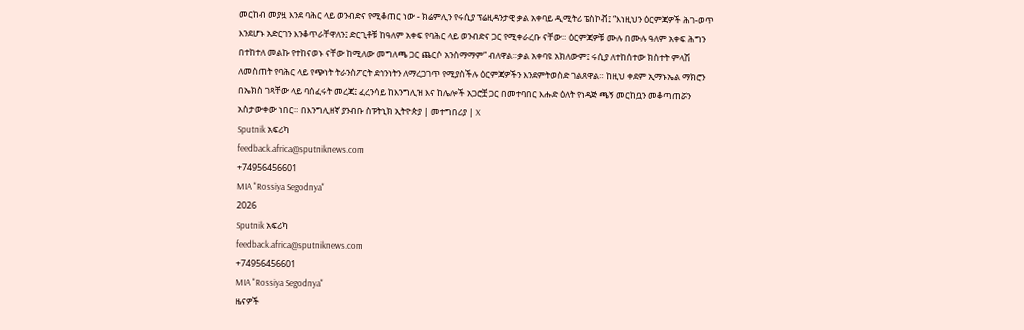መርከብ መያዟ እንደ ባሕር ላይ ወንብድና የሚቆጠር ነው - ክሬምሊን የሩሲያ ፕሬዚዳንታዊ ቃል አቀባይ ዲሚትሪ ፔስኮቭ፤ “እነዚህን ዕርምጃዎች ሕገ-ወጥ እንደሆኑ አድርገን እንቆጥራቸዋለን፤ ድርጊቶቹ ከዓለም አቀፍ የባሕር ላይ ወንብድና ጋር የሚቀራረቡ ናቸው። ዕርምጃዎቹ ሙሉ በሙሉ ዓለም አቀፍ ሕግን በተከተለ መልኩ የተከናወኑ ናቸው ከሚለው መግለጫ ጋር ጨርሶ አንስማማም” ብለዋል።ቃል አቀባዩ አክለውም፤ ሩሲያ ለተከሰተው ክስተት ምላሽ ለመስጠት የባሕር ላይ የጭነት ትራንስፖርት ደኅንነትን ለማረጋገጥ የሚያስችሉ ዕርምጃዎችን እንደምትወስድ ገልጸዋል። ከዚህ ቀደም ኢማኑኤል ማክሮን በኤክስ ገጻቸው ላይ ባሰፈሩት መረጃ፤ ፈረንሳይ ከእንግሊዝ እና ከሌሎች አጋሮቿ ጋር በመተባበር እሑድ ዕለት የነዳጅ ጫኝ መርከቧን መቆጣጠሯን አስታውቀው ነበር። በእንግሊዘኛ ያንብቡ ስፑትኒክ ኢትዮጵያ | መተግበሪያ | X
Sputnik አፍሪካ
feedback.africa@sputniknews.com
+74956456601
MIA "Rossiya Segodnya"
2026
Sputnik አፍሪካ
feedback.africa@sputniknews.com
+74956456601
MIA "Rossiya Segodnya"
ዜናዎች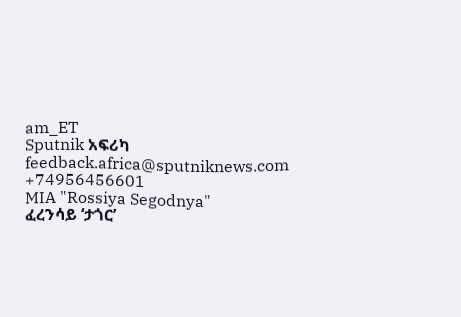am_ET
Sputnik አፍሪካ
feedback.africa@sputniknews.com
+74956456601
MIA "Rossiya Segodnya"
ፈረንሳይ ‘ታጎር’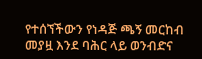የተሰኘችውን የነዳጅ ጫኝ መርከብ መያዟ እንደ ባሕር ላይ ወንብድና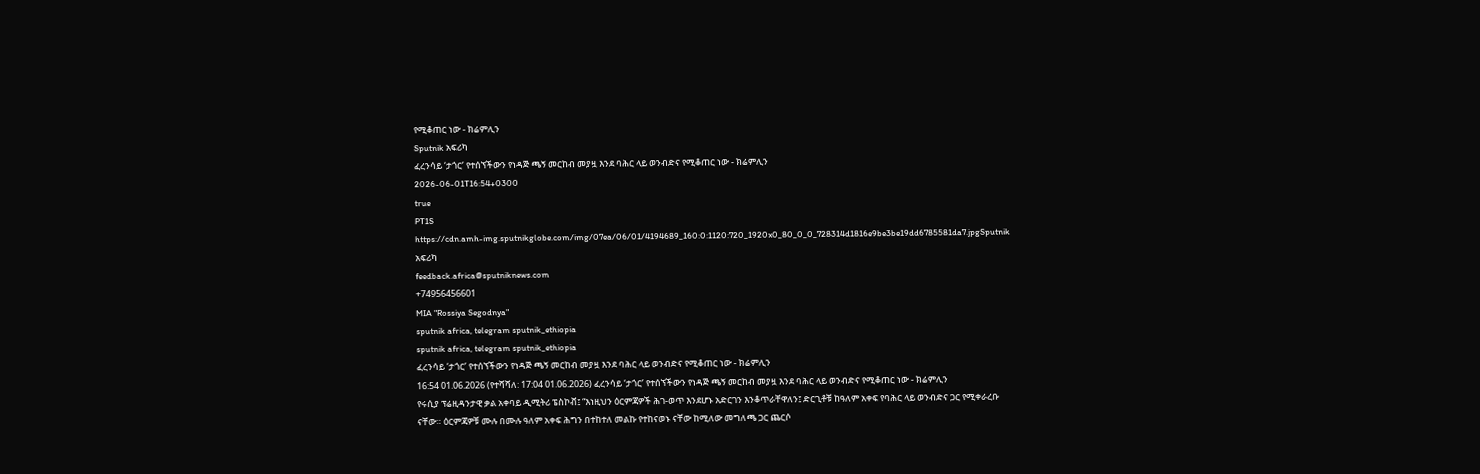የሚቆጠር ነው - ክሬምሊን
Sputnik አፍሪካ
ፈረንሳይ ‘ታጎር’ የተሰኘችውን የነዳጅ ጫኝ መርከብ መያዟ እንደ ባሕር ላይ ወንብድና የሚቆጠር ነው - ክሬምሊን
2026-06-01T16:54+0300
true
PT1S
https://cdn.amh-img.sputnikglobe.com/img/07ea/06/01/4194689_160:0:1120:720_1920x0_80_0_0_728314d1816e9be3be19dd6785581da7.jpgSputnik አፍሪካ
feedback.africa@sputniknews.com
+74956456601
MIA "Rossiya Segodnya"
sputnik africa, telegram sputnik_ethiopia
sputnik africa, telegram sputnik_ethiopia
ፈረንሳይ ‘ታጎር’ የተሰኘችውን የነዳጅ ጫኝ መርከብ መያዟ እንደ ባሕር ላይ ወንብድና የሚቆጠር ነው - ክሬምሊን
16:54 01.06.2026 (የተሻሻለ: 17:04 01.06.2026) ፈረንሳይ ‘ታጎር’ የተሰኘችውን የነዳጅ ጫኝ መርከብ መያዟ እንደ ባሕር ላይ ወንብድና የሚቆጠር ነው - ክሬምሊን
የሩሲያ ፕሬዚዳንታዊ ቃል አቀባይ ዲሚትሪ ፔስኮቭ፤ “እነዚህን ዕርምጃዎች ሕገ-ወጥ እንደሆኑ አድርገን እንቆጥራቸዋለን፤ ድርጊቶቹ ከዓለም አቀፍ የባሕር ላይ ወንብድና ጋር የሚቀራረቡ ናቸው። ዕርምጃዎቹ ሙሉ በሙሉ ዓለም አቀፍ ሕግን በተከተለ መልኩ የተከናወኑ ናቸው ከሚለው መግለጫ ጋር ጨርሶ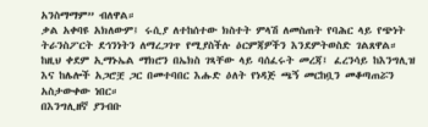አንስማማም” ብለዋል።
ቃል አቀባዩ አክለውም፤ ሩሲያ ለተከሰተው ክስተት ምላሽ ለመስጠት የባሕር ላይ የጭነት ትራንስፖርት ደኅንነትን ለማረጋገጥ የሚያስችሉ ዕርምጃዎችን እንደምትወስድ ገልጸዋል።
ከዚህ ቀደም ኢማኑኤል ማክሮን በኤክስ ገጻቸው ላይ ባሰፈሩት መረጃ፤ ፈረንሳይ ከእንግሊዝ እና ከሌሎች አጋሮቿ ጋር በመተባበር እሑድ ዕለት የነዳጅ ጫኝ መርከቧን መቆጣጠሯን አስታውቀው ነበር።
በእንግሊዘኛ ያንብቡ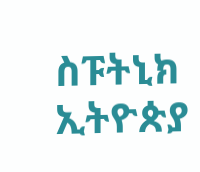ስፑትኒክ ኢትዮጵያ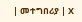| መተግበሪያ | X